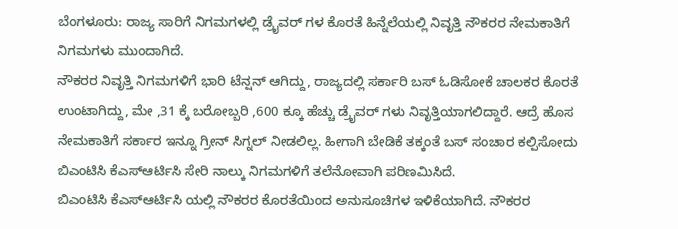ಬೆಂಗಳೂರು: ರಾಜ್ಯ ಸಾರಿಗೆ ನಿಗಮಗಳಲ್ಲಿ ಡ್ರೈವರ್ ಗಳ ಕೊರತೆ ಹಿನ್ನೆಲೆಯಲ್ಲಿ ನಿವೃತ್ತಿ ನೌಕರರ ನೇಮಕಾತಿಗೆ ನಿಗಮಗಳು ಮುಂದಾಗಿದೆ.
ನೌಕರರ ನಿವೃತ್ತಿ ನಿಗಮಗಳಿಗೆ ಭಾರಿ ಟೆನ್ಷನ್ ಆಗಿದ್ದು, ರಾಜ್ಯದಲ್ಲಿ ಸರ್ಕಾರಿ ಬಸ್ ಓಡಿಸೋಕೆ ಚಾಲಕರ ಕೊರತೆ ಉಂಟಾಗಿದ್ದು, ಮೇ ,31 ಕ್ಕೆ ಬರೋಬ್ಬರಿ ,600 ಕ್ಕೂ ಹೆಚ್ಚು ಡ್ರೈವರ್ ಗಳು ನಿವೃತ್ತಿಯಾಗಲಿದ್ದಾರೆ. ಆದ್ರೆ ಹೊಸ ನೇಮಕಾತಿಗೆ ಸರ್ಕಾರ ಇನ್ನೂ ಗ್ರೀನ್ ಸಿಗ್ನಲ್ ನೀಡಲಿಲ್ಲ. ಹೀಗಾಗಿ ಬೇಡಿಕೆ ತಕ್ಕಂತೆ ಬಸ್ ಸಂಚಾರ ಕಲ್ಪಿಸೋದು ಬಿಎಂಟಿಸಿ ಕೆಎಸ್ಆರ್ಟಿಸಿ ಸೇರಿ ನಾಲ್ಕು ನಿಗಮಗಳಿಗೆ ತಲೆನೋವಾಗಿ ಪರಿಣಮಿಸಿದೆ.
ಬಿಎಂಟಿಸಿ ಕೆಎಸ್ಆರ್ಟಿಸಿ ಯಲ್ಲಿ ನೌಕರರ ಕೊರತೆಯಿಂದ ಅನುಸೂಚಿಗಳ ಇಳಿಕೆಯಾಗಿದೆ. ನೌಕರರ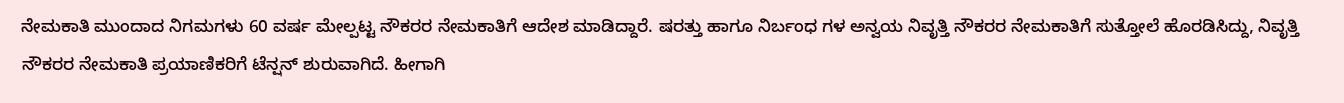ನೇಮಕಾತಿ ಮುಂದಾದ ನಿಗಮಗಳು 60 ವರ್ಷ ಮೇಲ್ಪಟ್ಟ ನೌಕರರ ನೇಮಕಾತಿಗೆ ಆದೇಶ ಮಾಡಿದ್ದಾರೆ. ಷರತ್ತು ಹಾಗೂ ನಿರ್ಬಂಧ ಗಳ ಅನ್ವಯ ನಿವೃತ್ತಿ ನೌಕರರ ನೇಮಕಾತಿಗೆ ಸುತ್ತೋಲೆ ಹೊರಡಿಸಿದ್ದು, ನಿವೃತ್ತಿ ನೌಕರರ ನೇಮಕಾತಿ ಪ್ರಯಾಣಿಕರಿಗೆ ಟೆನ್ಷನ್ ಶುರುವಾಗಿದೆ. ಹೀಗಾಗಿ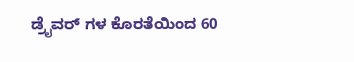ಡ್ರೈವರ್ ಗಳ ಕೊರತೆಯಿಂದ 60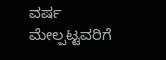ವರ್ಷ ಮೇಲ್ಪಟ್ಟವರಿಗೆ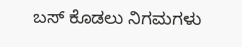ಬಸ್ ಕೊಡಲು ನಿಗಮಗಳು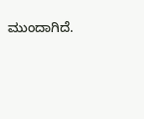ಮುಂದಾಗಿದೆ.